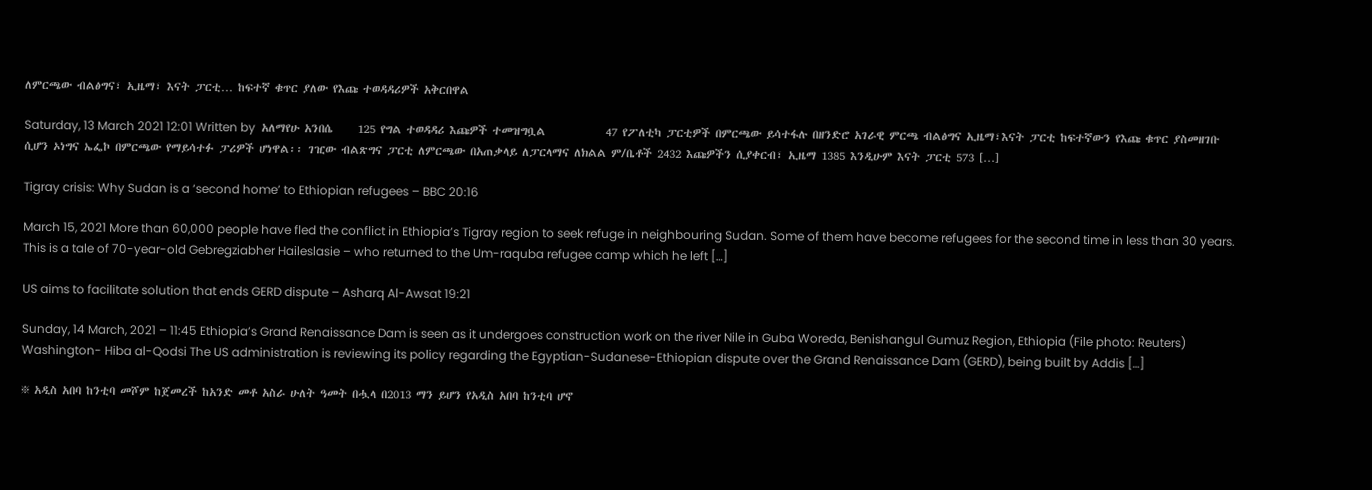ለምርጫው ብልፅግና፣ ኢዜማ፣ እናት ፓርቲ… ከፍተኛ ቁጥር ያለው የእጩ ተወዳዳሪዎች አቅርበዋል

Saturday, 13 March 2021 12:01 Written by  አለማየሁ አንበሴ     125 የግል ተወዳዳሪ እጩዎች ተመዝግቧል            47 የፖለቲካ ፓርቲዎች በምርጫው ይሳተፋሉ በዘንድሮ አገራዊ ምርጫ ብልፅግና ኢዜማ፣እናት ፓርቲ ከፍተኛውን የእጩ ቁጥር ያስመዘገቡ ሲሆን ኦነግና ኤፌኮ በምርጫው የማይሳተፉ ፓሪዎች ሆነዋል፡፡ ገዢው ብልጽግና ፓርቲ ለምርጫው በአጠቃላይ ለፓርላማና ለክልል ም/ቤቶች 2432 እጩዎችን ሲያቀርብ፣ ኢዜማ 1385 እንዲሁም እናት ፓርቲ 573 […]

Tigray crisis: Why Sudan is a ‘second home’ to Ethiopian refugees – BBC 20:16

March 15, 2021 More than 60,000 people have fled the conflict in Ethiopia’s Tigray region to seek refuge in neighbouring Sudan. Some of them have become refugees for the second time in less than 30 years. This is a tale of 70-year-old Gebregziabher Haileslasie – who returned to the Um-raquba refugee camp which he left […]

US aims to facilitate solution that ends GERD dispute – Asharq Al-Awsat 19:21

Sunday, 14 March, 2021 – 11:45 Ethiopia’s Grand Renaissance Dam is seen as it undergoes construction work on the river Nile in Guba Woreda, Benishangul Gumuz Region, Ethiopia (File photo: Reuters) Washington- Hiba al-Qodsi The US administration is reviewing its policy regarding the Egyptian-Sudanese-Ethiopian dispute over the Grand Renaissance Dam (GERD), being built by Addis […]

፠ አዲስ አበባ ከንቲባ መሾም ከጀመረች ከአንድ መቶ አስራ ሁለት ዓመት በሗላ በ2013 ማን ይሆን የአዲስ አበባ ከንቲባ ሆኖ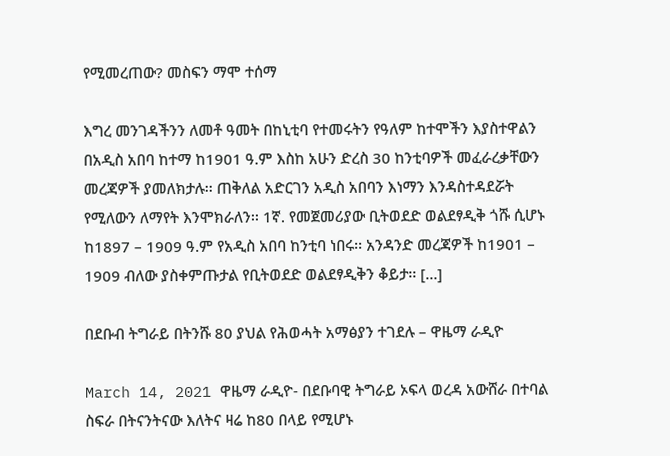የሚመረጠው? መስፍን ማሞ ተሰማ

እግረ መንገዳችንን ለመቶ ዓመት በከኒቲባ የተመሩትን የዓለም ከተሞችን እያስተዋልን በአዲስ አበባ ከተማ ከ1901 ዓ.ም እስከ አሁን ድረስ 30 ከንቲባዎች መፈራረቃቸውን መረጃዎች ያመለክታሉ፡፡ ጠቅለል አድርገን አዲስ አበባን እነማን እንዳስተዳደሯት የሚለውን ለማየት እንሞክራለን፡፡ 1ኛ. የመጀመሪያው ቢትወደድ ወልደፃዲቅ ጎሹ ሲሆኑ ከ1897 – 1909 ዓ.ም የአዲስ አበባ ከንቲባ ነበሩ፡፡ አንዳንድ መረጃዎች ከ1901 – 1909 ብለው ያስቀምጡታል የቢትወደድ ወልደፃዲቅን ቆይታ፡፡ […]

በደቡብ ትግራይ በትንሹ 80 ያህል የሕወሓት አማፅያን ተገደሉ – ዋዜማ ራዲዮ

March 14, 2021 ዋዜማ ራዲዮ- በደቡባዊ ትግራይ ኦፍላ ወረዳ አውሸራ በተባል ስፍራ በትናንትናው እለትና ዛሬ ከ80 በላይ የሚሆኑ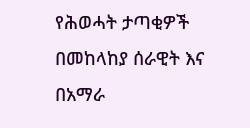የሕወሓት ታጣቂዎች በመከላከያ ሰራዊት እና በአማራ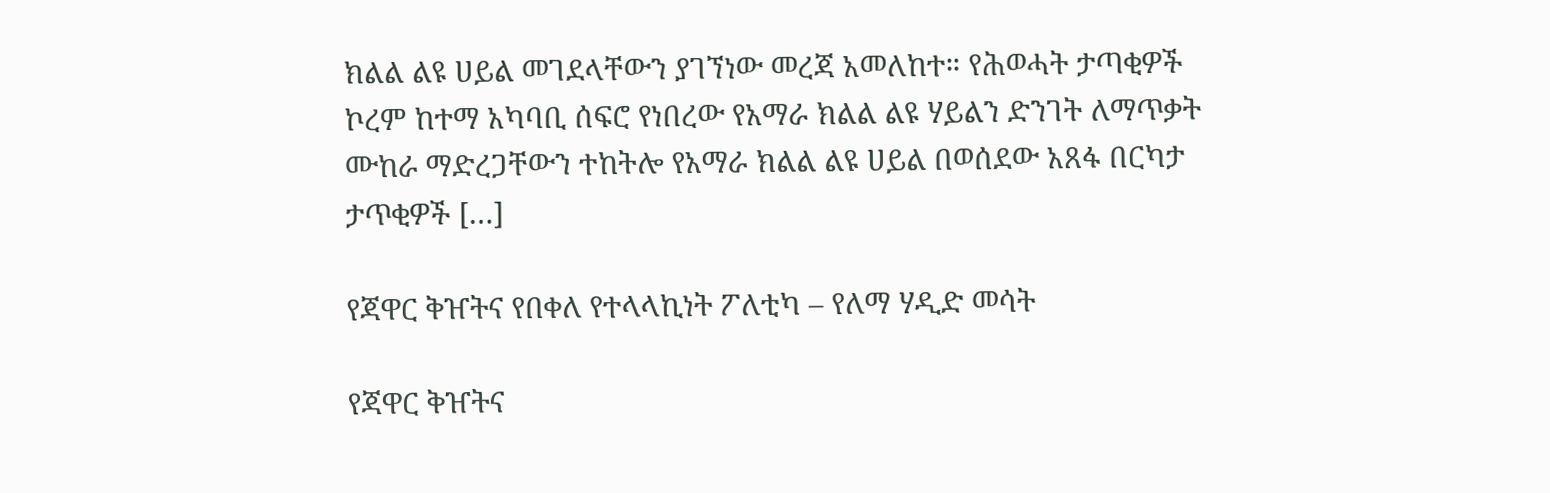ክልል ልዩ ሀይል መገደላቸውን ያገኘነው መረጃ አመለከተ። የሕወሓት ታጣቂዎች ኮረም ከተማ አካባቢ ሰፍሮ የነበረው የአማራ ክልል ልዩ ሃይልን ድንገት ለማጥቃት ሙከራ ማድረጋቸውን ተከትሎ የአማራ ክልል ልዩ ሀይል በወሰደው አጸፋ በርካታ ታጥቂዎች […]

የጃዋር ቅዠትና የበቀለ የተላላኪነት ፖለቲካ – የለማ ሃዲድ መሳት

የጃዋር ቅዠትና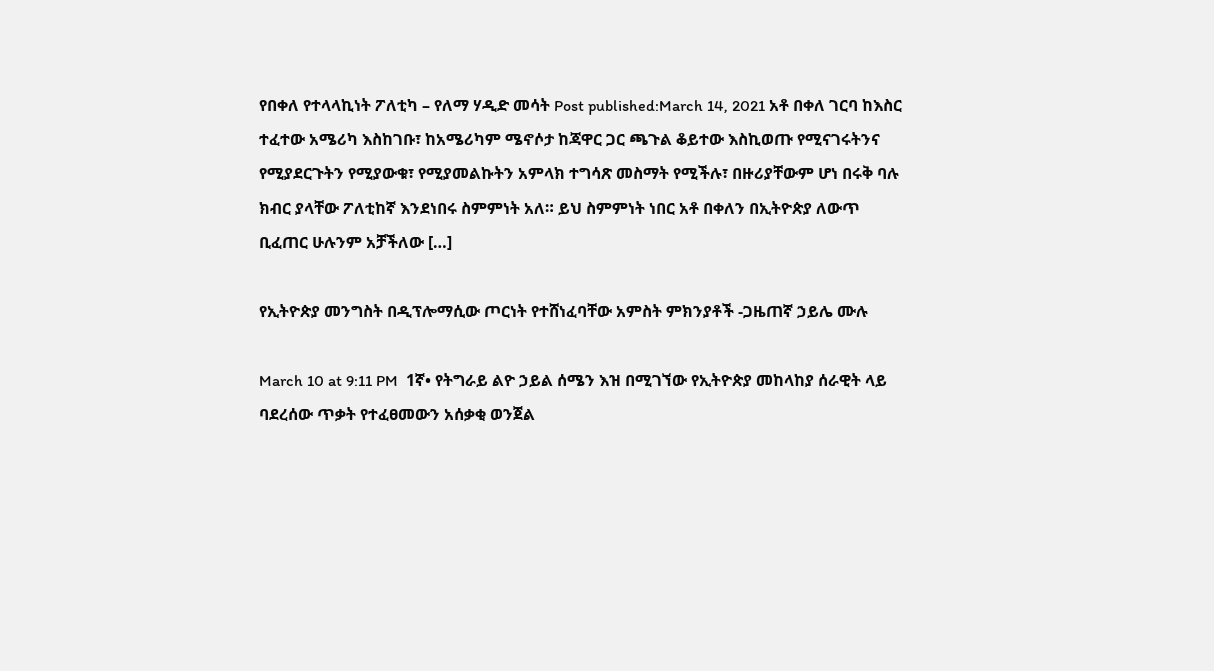የበቀለ የተላላኪነት ፖለቲካ – የለማ ሃዲድ መሳት Post published:March 14, 2021 አቶ በቀለ ገርባ ከእስር ተፈተው አሜሪካ እስከገቡ፣ ከአሜሪካም ሜኖሶታ ከጃዋር ጋር ጫጉል ቆይተው እስኪወጡ የሚናገሩትንና የሚያደርጉትን የሚያውቁ፣ የሚያመልኩትን አምላክ ተግሳጽ መስማት የሚችሉ፣ በዙሪያቸውም ሆነ በሩቅ ባሉ ክብር ያላቸው ፖለቲከኛ እንደነበሩ ስምምነት አለ። ይህ ስምምነት ነበር አቶ በቀለን በኢትዮጵያ ለውጥ ቢፈጠር ሁሉንም አቻችለው […]

የኢትዮጵያ መንግስት በዲፕሎማሲው ጦርነት የተሸነፈባቸው አምስት ምክንያቶች -ጋዜጠኛ ኃይሌ ሙሉ

March 10 at 9:11 PM  1ኛ• የትግራይ ልዮ ኃይል ሰሜን እዝ በሚገኘው የኢትዮጵያ መከላከያ ሰራዊት ላይ ባደረሰው ጥቃት የተፈፀመውን አሰቃቂ ወንጀል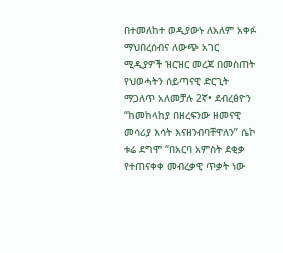በተመለከተ ወዲያውኑ ለአለም አቀፉ ማህበረሰብና ለውጭ አገር ሚዲያዎች ዝርዝር መረጃ በመስጠት የህወሓትን ሰይጣናዊ ድርጊት ማጋለጥ አለመቻሉ 2ኛ• ደብረፅዮን “ከመከላከያ በዘረፍንው ዘመናዊ መሳሪያ እሳት እናዘንብባቸዋለን” ሴኮ ቱሬ ደግሞ “በአርባ አምስት ደቂቃ የተጠናቀቀ መብረቃዊ ጥቃት ነው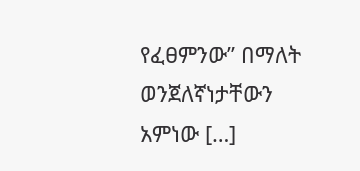የፈፀምንው” በማለት ወንጀለኛነታቸውን አምነው […]